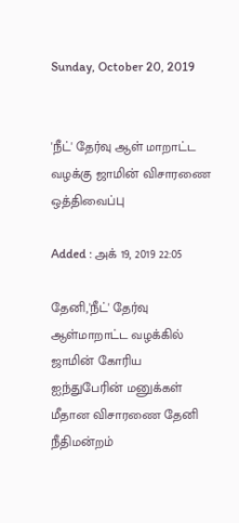Sunday, October 20, 2019


'நீட்' தேர்வு ஆள் மாறாட்ட வழக்கு ஜாமின் விசாரணை ஒத்திவைப்பு

Added : அக் 19, 2019 22:05

தேனி,'நீட்' தேர்வு ஆள்மாறாட்ட வழக்கில் ஜாமின் கோரிய ஐந்துபேரின் மனுக்கள் மீதான விசாரணை தேனி நீதிமன்றம்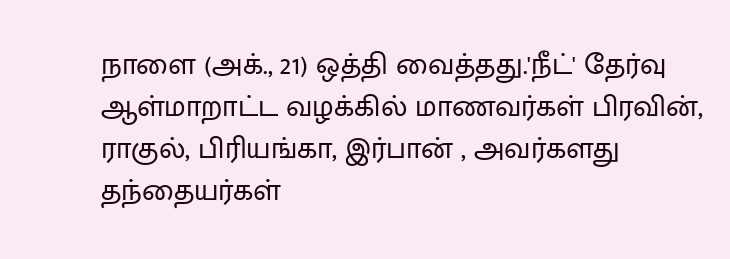நாளை (அக்., 21) ஒத்தி வைத்தது.'நீட்' தேர்வு ஆள்மாறாட்ட வழக்கில் மாணவர்கள் பிரவின், ராகுல், பிரியங்கா, இர்பான் , அவர்களது தந்தையர்கள்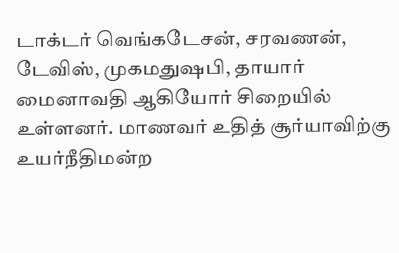டாக்டர் வெங்கடேசன், சரவணன், டேவிஸ், முகமதுஷபி, தாயார் மைனாவதி ஆகியோர் சிறையில் உள்ளனர். மாணவர் உதித் சூர்யாவிற்கு உயர்நீதிமன்ற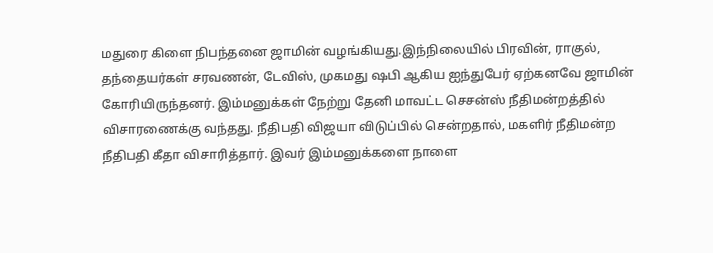மதுரை கிளை நிபந்தனை ஜாமின் வழங்கியது.இந்நிலையில் பிரவின், ராகுல், தந்தையர்கள் சரவணன், டேவிஸ், முகமது ஷபி ஆகிய ஐந்துபேர் ஏற்கனவே ஜாமின் கோரியிருந்தனர். இம்மனுக்கள் நேற்று தேனி மாவட்ட செசன்ஸ் நீதிமன்றத்தில் விசாரணைக்கு வந்தது. நீதிபதி விஜயா விடுப்பில் சென்றதால், மகளிர் நீதிமன்ற நீதிபதி கீதா விசாரித்தார். இவர் இம்மனுக்களை நாளை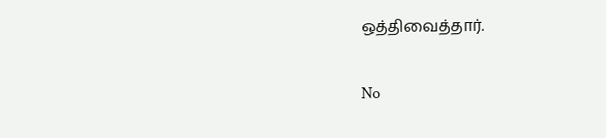ஒத்திவைத்தார்.

No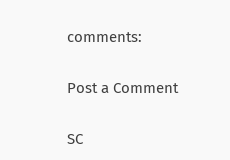comments:

Post a Comment

SC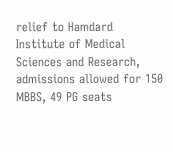relief to Hamdard Institute of Medical Sciences and Research, admissions allowed for 150 MBBS, 49 PG seats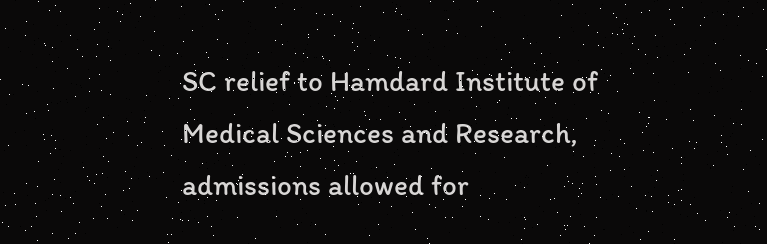SC relief to Hamdard Institute of Medical Sciences and Research, admissions allowed for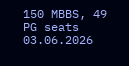150 MBBS, 49 PG seats 03.06.2026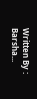Written By : Barsha...